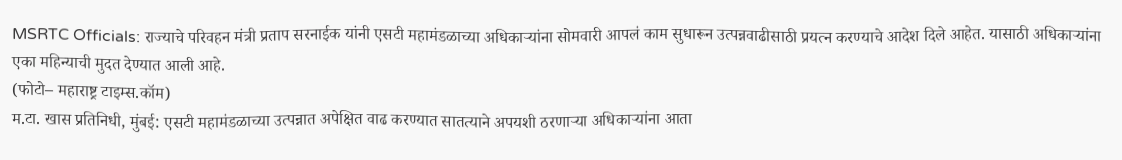MSRTC Officials: राज्याचे परिवहन मंत्री प्रताप सरनाईक यांनी एसटी महामंडळाच्या अधिकाऱ्यांना सोमवारी आपलं काम सुधारून उत्पन्नवाढीसाठी प्रयत्न करण्याचे आदेश दिले आहेत. यासाठी अधिकाऱ्यांना एका महिन्याची मुदत देण्यात आली आहे.
(फोटो– महाराष्ट्र टाइम्स.कॉम)
म.टा. खास प्रतिनिधी, मुंबई: एसटी महामंडळाच्या उत्पन्नात अपेक्षित वाढ करण्यात सातत्याने अपयशी ठरणाऱ्या अधिकाऱ्यांना आता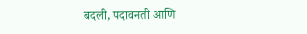बदली, पदावनती आणि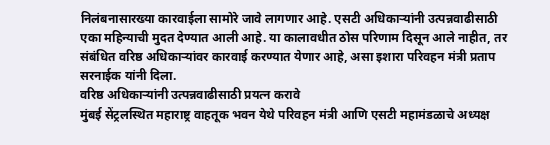निलंबनासारख्या कारवाईला सामोरे जावे लागणार आहे. एसटी अधिकाऱ्यांनी उत्पन्नवाढीसाठी एका महिन्याची मुदत देण्यात आली आहे. या कालावधीत ठोस परिणाम दिसून आले नाहीत, तर संबंधित वरिष्ठ अधिकाऱ्यांवर कारवाई करण्यात येणार आहे, असा इशारा परिवहन मंत्री प्रताप सरनाईक यांनी दिला.
वरिष्ठ अधिकाऱ्यांनी उत्पन्नवाढीसाठी प्रयत्न करावे
मुंबई सेंट्रलस्थित महाराष्ट्र वाहतूक भवन येथे परिवहन मंत्री आणि एसटी महामंडळाचे अध्यक्ष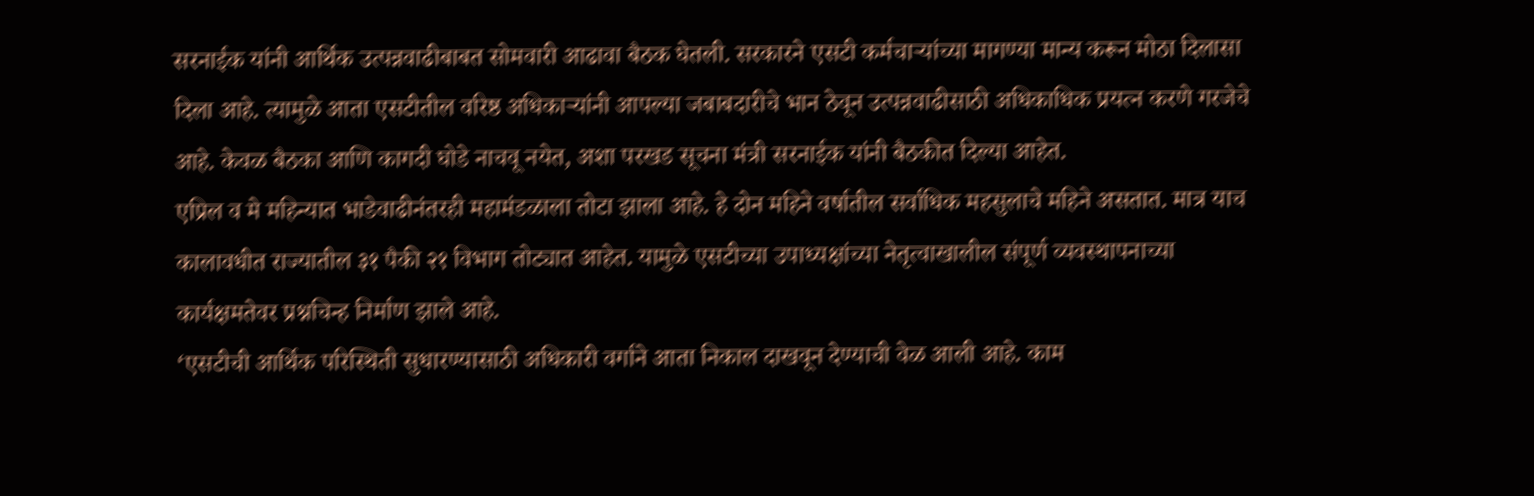सरनाईक यांनी आर्थिक उत्पन्नवाढीबाबत सोमवारी आढावा बैठक घेतली. सरकारने एसटी कर्मचाऱ्यांच्या मागण्या मान्य करून मोठा दिलासा दिला आहे. त्यामुळे आता एसटीतील वरिष्ठ अधिकाऱ्यांनी आपल्या जबाबदारीचे भान ठेवून उत्पन्नवाढीसाठी अधिकाधिक प्रयत्न करणे गरजेचे आहे. केवळ बैठका आणि कागदी घोडे नाचवू नयेत, अशा परखड सूचना मंत्री सरनाईक यांनी बैठकीत दिल्या आहेत.
एप्रिल व मे महिन्यात भाडेवाढीनंतरही महामंडळाला तोटा झाला आहे. हे दोन महिने वर्षातील सर्वाधिक महसुलाचे महिने असतात. मात्र याच कालावधीत राज्यातील ३१ पैकी २१ विभाग तोट्यात आहेत. यामुळे एसटीच्या उपाध्यक्षांच्या नेतृत्वाखालील संपूर्ण व्यवस्थापनाच्या कार्यक्षमतेवर प्रश्नचिन्ह निर्माण झाले आहे.
‘एसटीची आर्थिक परिस्थिती सुधारण्यासाठी अधिकारी वर्गाने आता निकाल दाखवून देण्याची वेळ आली आहे. काम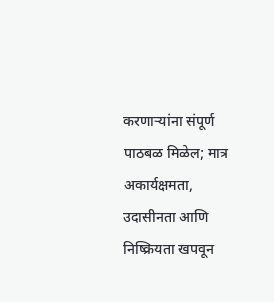करणाऱ्यांना संपूर्ण पाठबळ मिळेल; मात्र अकार्यक्षमता, उदासीनता आणि निष्क्रियता खपवून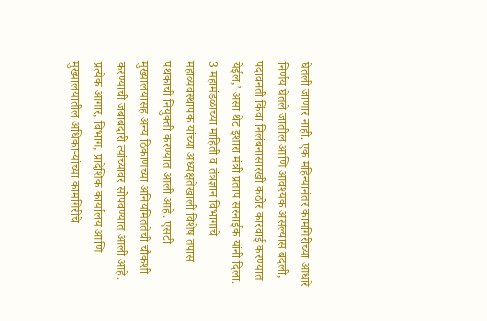घेतली जाणार नाही. एक महिन्यानंतर कामगिरीच्या आधारे निर्णय घेतले जातील आणि आवश्यक असल्यास बदली, पदावनती किंवा निलंबनासारखी कठोर कारवाई करण्यात येईल,’ असा थेट इशारा मंत्री प्रताप सरनाईक यांनी दिला.
3 महामंडळाच्या माहिती व तंत्रज्ञान विभागाचे महाव्यवस्थापक यांच्या अध्यक्षतेखाली विशेष तपास पथकाची नियुक्ती करण्यात आली आहे. एसटी मुख्यालयासह अन्य ठिकाणच्या अनियमिततेची चौकशी करण्याची जबाबदारी त्यांच्यावर सोपवण्यात आली आहे. प्रत्येक आगार, विभाग, प्रादेशिक कार्यालय आणि मुख्यालयातील अधिकाऱ्यांच्या कामगिरीचे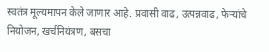स्वतंत्र मूल्यमापन केले जाणार आहे. प्रवासी वाढ, उत्पन्नवाढ, फेऱ्यांचे नियोजन, खर्चनियंत्रण, बसचा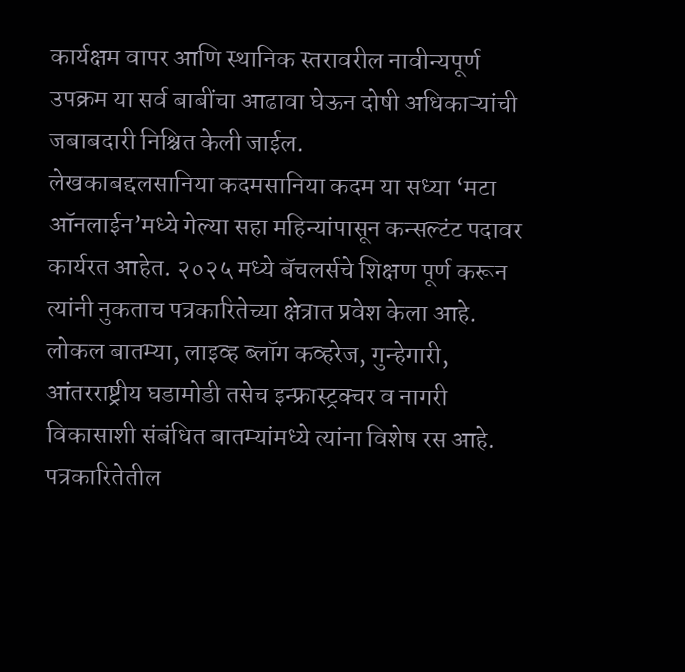कार्यक्षम वापर आणि स्थानिक स्तरावरील नावीन्यपूर्ण उपक्रम या सर्व बाबींचा आढावा घेऊन दोषी अधिकाऱ्यांची जबाबदारी निश्चित केली जाईल.
लेखकाबद्दलसानिया कदमसानिया कदम या सध्या ‘मटा ऑनलाईन’मध्ये गेल्या सहा महिन्यांपासून कन्सल्टंट पदावर कार्यरत आहेत. २०२५ मध्ये बॅचलर्सचे शिक्षण पूर्ण करून त्यांनी नुकताच पत्रकारितेच्या क्षेत्रात प्रवेश केला आहे. लोकल बातम्या, लाइव्ह ब्लॉग कव्हरेज, गुन्हेगारी, आंतरराष्ट्रीय घडामोडी तसेच इन्फ्रास्ट्रक्चर व नागरी विकासाशी संबंधित बातम्यांमध्ये त्यांना विशेष रस आहे.
पत्रकारितेतील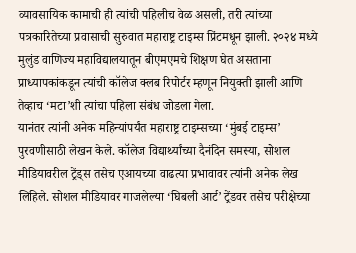व्यावसायिक कामाची ही त्यांची पहिलीच वेळ असली, तरी त्यांच्या पत्रकारितेच्या प्रवासाची सुरुवात महाराष्ट्र टाइम्स प्रिंटमधून झाली. २०२४ मध्ये मुलुंड वाणिज्य महाविद्यालयातून बीएमएमचे शिक्षण घेत असताना प्राध्यापकांकडून त्यांची कॉलेज क्लब रिपोर्टर म्हणून नियुक्ती झाली आणि तेव्हाच ‘मटा’शी त्यांचा पहिला संबंध जोडला गेला.
यानंतर त्यांनी अनेक महिन्यांपर्यंत महाराष्ट्र टाइम्सच्या ‘मुंबई टाइम्स’ पुरवणीसाठी लेखन केले. कॉलेज विद्यार्थ्यांच्या दैनंदिन समस्या, सोशल मीडियावरील ट्रेंड्स तसेच एआयच्या वाढत्या प्रभावावर त्यांनी अनेक लेख लिहिले. सोशल मीडियावर गाजलेल्या ‘घिबली आर्ट’ ट्रेंडवर तसेच परीक्षेच्या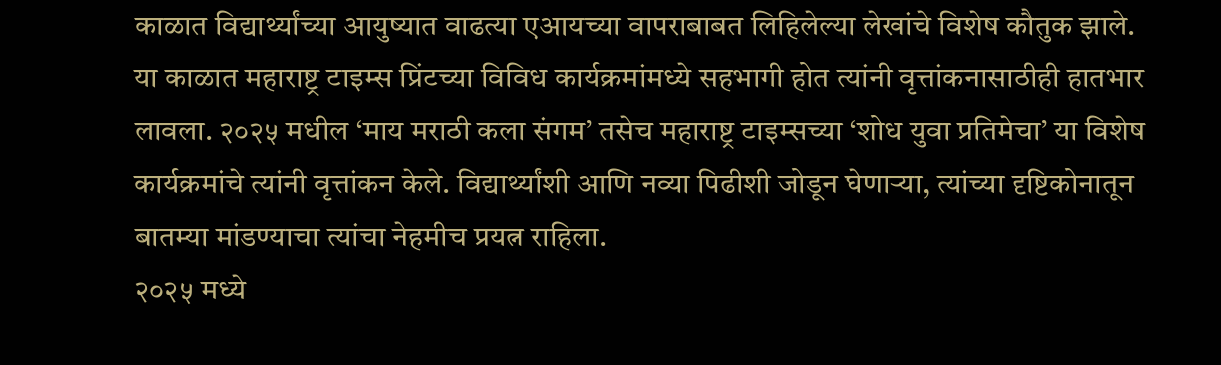काळात विद्यार्थ्यांच्या आयुष्यात वाढत्या एआयच्या वापराबाबत लिहिलेल्या लेखांचे विशेष कौतुक झाले. या काळात महाराष्ट्र टाइम्स प्रिंटच्या विविध कार्यक्रमांमध्ये सहभागी होत त्यांनी वृत्तांकनासाठीही हातभार लावला. २०२५ मधील ‘माय मराठी कला संगम’ तसेच महाराष्ट्र टाइम्सच्या ‘शोध युवा प्रतिमेचा’ या विशेष कार्यक्रमांचे त्यांनी वृत्तांकन केले. विद्यार्थ्यांशी आणि नव्या पिढीशी जोडून घेणाऱ्या, त्यांच्या दृष्टिकोनातून बातम्या मांडण्याचा त्यांचा नेहमीच प्रयत्न राहिला.
२०२५ मध्ये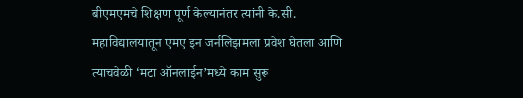बीएमएमचे शिक्षण पूर्ण केल्यानंतर त्यांनी के.सी. महाविद्यालयातून एमए इन जर्नलिझमला प्रवेश घेतला आणि त्याचवेळी ‘मटा ऑनलाईन’मध्ये काम सुरू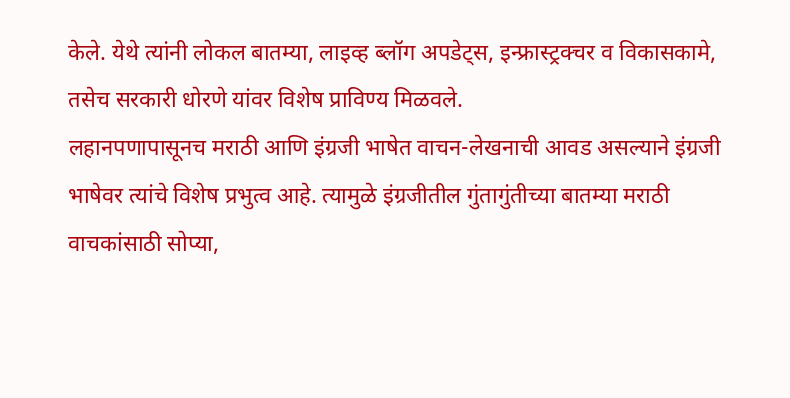केले. येथे त्यांनी लोकल बातम्या, लाइव्ह ब्लॉग अपडेट्स, इन्फ्रास्ट्रक्चर व विकासकामे, तसेच सरकारी धोरणे यांवर विशेष प्राविण्य मिळवले.
लहानपणापासूनच मराठी आणि इंग्रजी भाषेत वाचन-लेखनाची आवड असल्याने इंग्रजी भाषेवर त्यांचे विशेष प्रभुत्व आहे. त्यामुळे इंग्रजीतील गुंतागुंतीच्या बातम्या मराठी वाचकांसाठी सोप्या,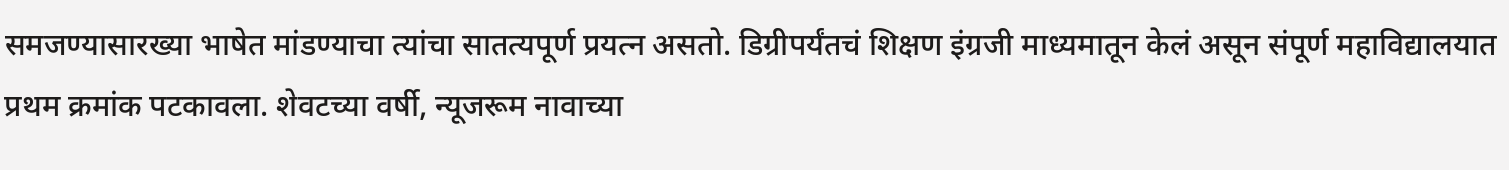समजण्यासारख्या भाषेत मांडण्याचा त्यांचा सातत्यपूर्ण प्रयत्न असतो. डिग्रीपर्यंतचं शिक्षण इंग्रजी माध्यमातून केलं असून संपूर्ण महाविद्यालयात प्रथम क्रमांक पटकावला. शेवटच्या वर्षी, न्यूजरूम नावाच्या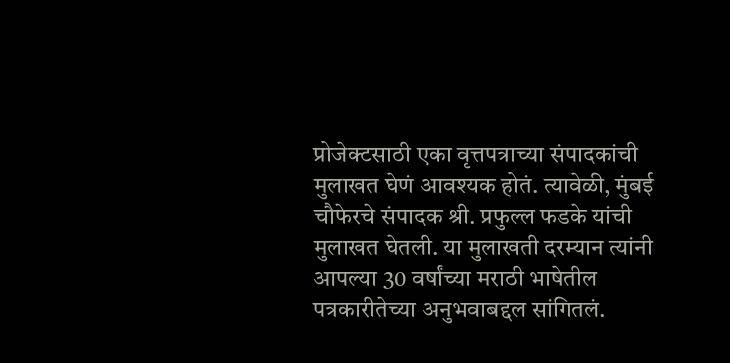प्रोजेक्टसाठी एका वृत्तपत्राच्या संपादकांची मुलाखत घेणं आवश्यक होतं. त्यावेळी, मुंबई चौफेरचे संपादक श्री. प्रफुल्ल फडके यांची मुलाखत घेतली. या मुलाखती दरम्यान त्यांनी आपल्या 30 वर्षांच्या मराठी भाषेतील पत्रकारीतेच्या अनुभवाबद्दल सांगितलं.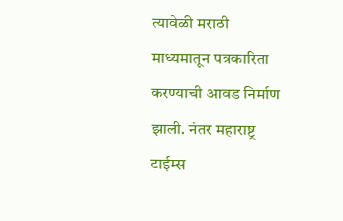त्यावेळी मराठी माध्यमातून पत्रकारिता करण्याची आवड निर्माण झाली. नंतर महाराष्ट्र टाईम्स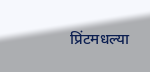प्रिंटमधल्या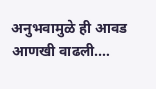अनुभवामुळे ही आवड आणखी वाढली.…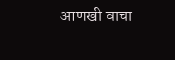आणखी वाचा